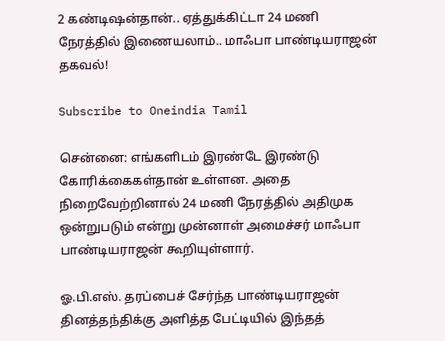2 கண்டிஷன்தான்.. ஏத்துக்கிட்டா 24 மணி நேரத்தில் இணையலாம்.. மாஃபா பாண்டியராஜன் தகவல்!

Subscribe to Oneindia Tamil

சென்னை: எங்களிடம் இரண்டே இரண்டு கோரிக்கைகள்தான் உள்ளன. அதை நிறைவேற்றினால் 24 மணி நேரத்தில் அதிமுக ஒன்றுபடும் என்று முன்னாள் அமைச்சர் மாஃபா பாண்டியராஜன் கூறியுள்ளார்.

ஓ.பி.எஸ். தரப்பைச் சேர்ந்த பாண்டியராஜன் தினத்தந்திக்கு அளித்த பேட்டியில் இந்தத்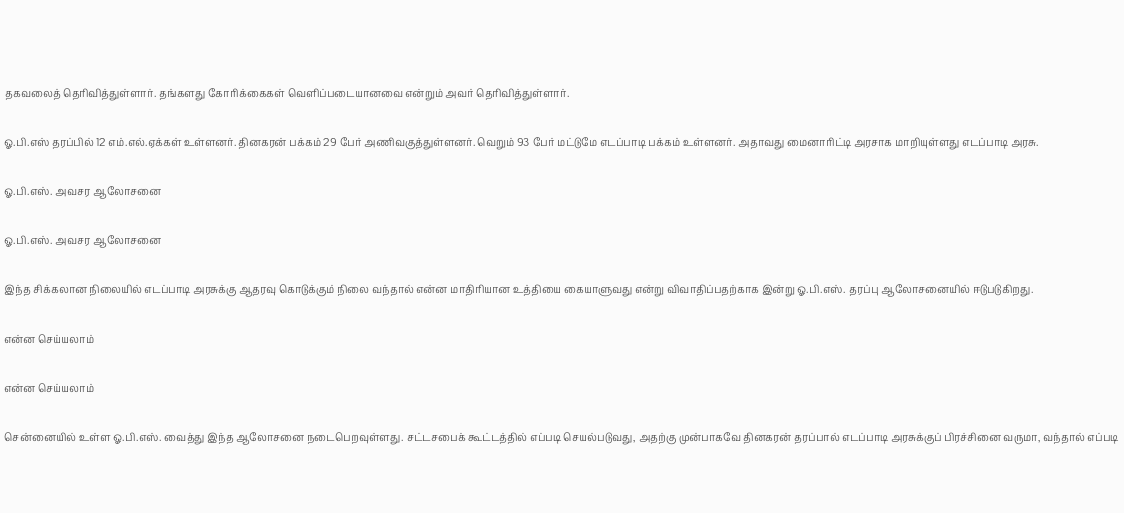தகவலைத் தெரிவித்துள்ளார். தங்களது கோரிக்கைகள் வெளிப்படையானவை என்றும் அவர் தெரிவித்துள்ளார்.

ஓ.பி.எஸ் தரப்பில் 12 எம்.எல்.ஏக்கள் உள்ளனர். தினகரன் பக்கம் 29 பேர் அணிவகுத்துள்ளனர். வெறும் 93 பேர் மட்டுமே எடப்பாடி பக்கம் உள்ளனர். அதாவது மைனாரிட்டி அரசாக மாறியுள்ளது எடப்பாடி அரசு.

ஓ.பி.எஸ். அவசர ஆலோசனை

ஓ.பி.எஸ். அவசர ஆலோசனை

இந்த சிக்கலான நிலையில் எடப்பாடி அரசுக்கு ஆதரவு கொடுக்கும் நிலை வந்தால் என்ன மாதிரியான உத்தியை கையாளுவது என்று விவாதிப்பதற்காக இன்று ஓ.பி.எஸ். தரப்பு ஆலோசனையில் ஈடுபடுகிறது.

என்ன செய்யலாம்

என்ன செய்யலாம்

சென்னையில் உள்ள ஓ.பி.எஸ். வைத்து இந்த ஆலோசனை நடைபெறவுள்ளது. சட்டசபைக் கூட்டத்தில் எப்படி செயல்படுவது, அதற்கு முன்பாகவே தினகரன் தரப்பால் எடப்பாடி அரசுக்குப் பிரச்சினை வருமா, வந்தால் எப்படி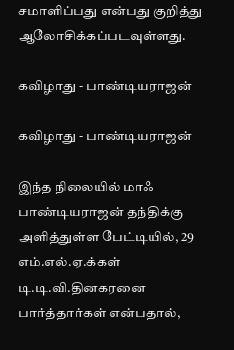சமாளிப்பது என்பது குறித்து ஆலோசிக்கப்படவுள்ளது.

கவிழாது - பாண்டியராஜன்

கவிழாது - பாண்டியராஜன்

இந்த நிலையில் மாஃ பாண்டியராஜன் தந்திக்கு அளித்துள்ள பேட்டியில், 29 எம்.எல்.ஏ.க்கள் டி.டி.வி.தினகரனை பார்த்தார்கள் என்பதால்,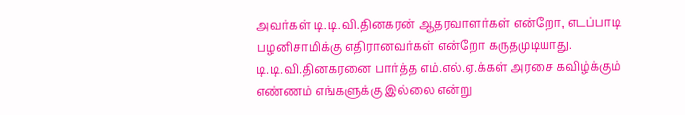அவர்கள் டி.டி.வி.தினகரன் ஆதரவாளர்கள் என்றோ, எடப்பாடி பழனிசாமிக்கு எதிரானவர்கள் என்றோ கருதமுடியாது. டி.டி.வி.தினகரனை பார்த்த எம்.எல்.ஏ.க்கள் அரசை கவிழ்க்கும் எண்ணம் எங்களுக்கு இல்லை என்று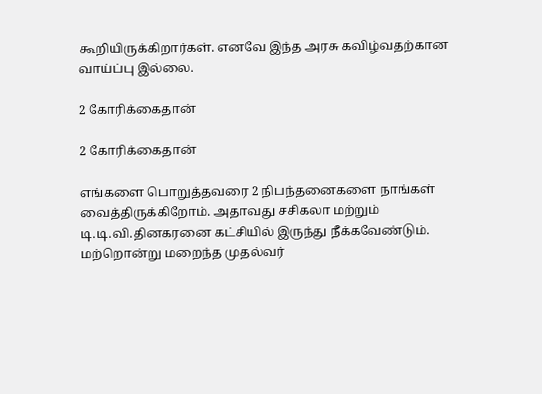கூறியிருக்கிறார்கள். எனவே இந்த அரசு கவிழ்வதற்கான வாய்ப்பு இல்லை.

2 கோரிக்கைதான்

2 கோரிக்கைதான்

எங்களை பொறுத்தவரை 2 நிபந்தனைகளை நாங்கள் வைத்திருக்கிறோம். அதாவது சசிகலா மற்றும் டி.டி.வி.தினகரனை கட்சியில் இருந்து நீக்கவேண்டும். மற்றொன்று மறைந்த முதல்வர்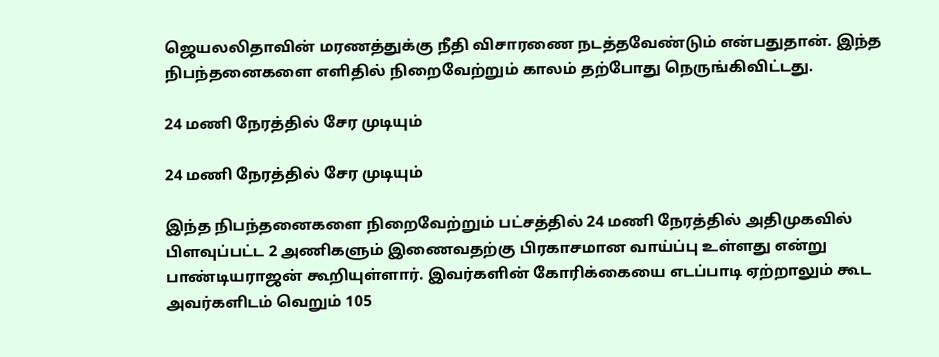ஜெயலலிதாவின் மரணத்துக்கு நீதி விசாரணை நடத்தவேண்டும் என்பதுதான். இந்த நிபந்தனைகளை எளிதில் நிறைவேற்றும் காலம் தற்போது நெருங்கிவிட்டது.

24 மணி நேரத்தில் சேர முடியும்

24 மணி நேரத்தில் சேர முடியும்

இந்த நிபந்தனைகளை நிறைவேற்றும் பட்சத்தில் 24 மணி நேரத்தில் அதிமுகவில் பிளவுப்பட்ட 2 அணிகளும் இணைவதற்கு பிரகாசமான வாய்ப்பு உள்ளது என்று பாண்டியராஜன் கூறியுள்ளார். இவர்களின் கோரிக்கையை எடப்பாடி ஏற்றாலும் கூட அவர்களிடம் வெறும் 105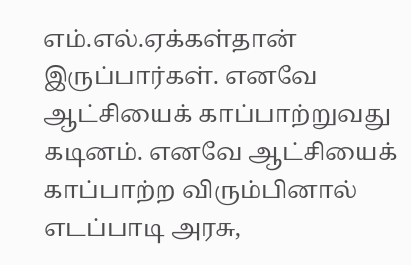எம்.எல்.ஏக்கள்தான் இருப்பார்கள். எனவே ஆட்சியைக் காப்பாற்றுவது கடினம். எனவே ஆட்சியைக் காப்பாற்ற விரும்பினால் எடப்பாடி அரசு,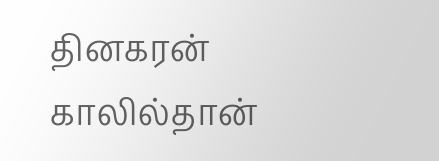தினகரன் காலில்தான்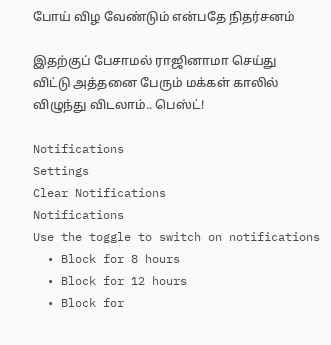போய் விழ வேண்டும் என்பதே நிதர்சனம்

இதற்குப் பேசாமல் ராஜினாமா செய்து விட்டு அத்தனை பேரும் மக்கள் காலில் விழுந்து விடலாம்.. பெஸ்ட்!

Notifications
Settings
Clear Notifications
Notifications
Use the toggle to switch on notifications
  • Block for 8 hours
  • Block for 12 hours
  • Block for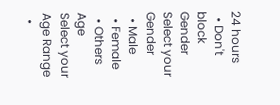24 hours
  • Don't block
Gender
Select your Gender
  • Male
  • Female
  • Others
Age
Select your Age Range
  •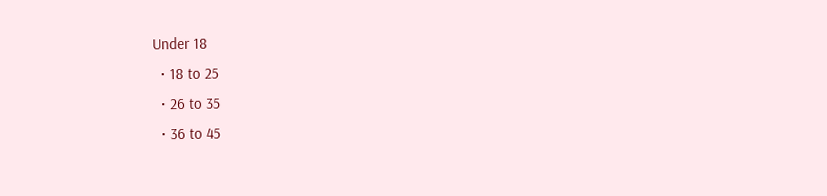Under 18
  • 18 to 25
  • 26 to 35
  • 36 to 45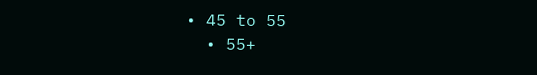• 45 to 55
  • 55+